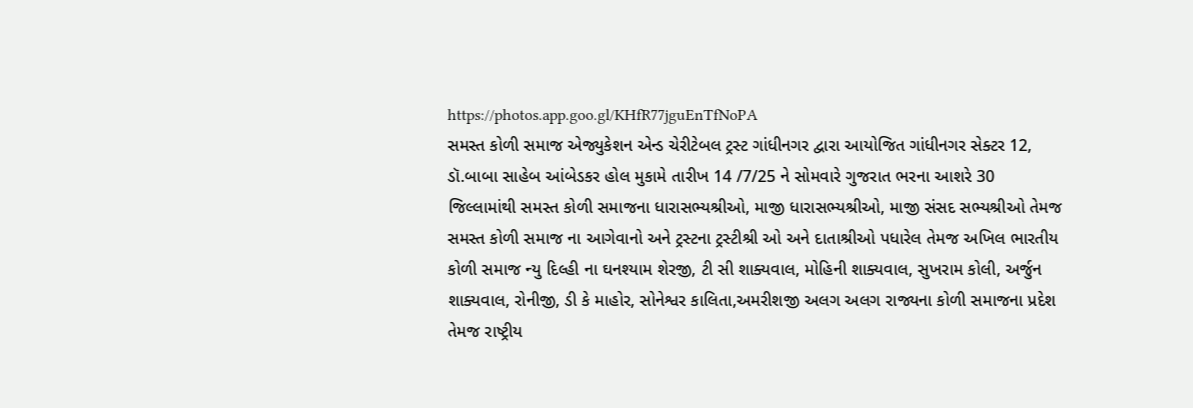https://photos.app.goo.gl/KHfR77jguEnTfNoPA
સમસ્ત કોળી સમાજ એજ્યુકેશન એન્ડ ચેરીટેબલ ટ્રસ્ટ ગાંધીનગર દ્વારા આયોજિત ગાંધીનગર સેક્ટર 12, ડૉ.બાબા સાહેબ આંબેડકર હોલ મુકામે તારીખ 14 /7/25 ને સોમવારે ગુજરાત ભરના આશરે 30 જિલ્લામાંથી સમસ્ત કોળી સમાજના ધારાસભ્યશ્રીઓ, માજી ધારાસભ્યશ્રીઓ, માજી સંસદ સભ્યશ્રીઓ તેમજ સમસ્ત કોળી સમાજ ના આગેવાનો અને ટ્રસ્ટના ટ્રસ્ટીશ્રી ઓ અને દાતાશ્રીઓ પધારેલ તેમજ અખિલ ભારતીય કોળી સમાજ ન્યુ દિલ્હી ના ઘનશ્યામ શેરજી, ટી સી શાક્યવાલ, મોહિની શાક્યવાલ, સુખરામ કોલી, અર્જુન શાક્યવાલ, રોનીજી, ડી કે માહોર, સોનેશ્વર કાલિતા,અમરીશજી અલગ અલગ રાજ્યના કોળી સમાજના પ્રદેશ તેમજ રાષ્ટ્રીય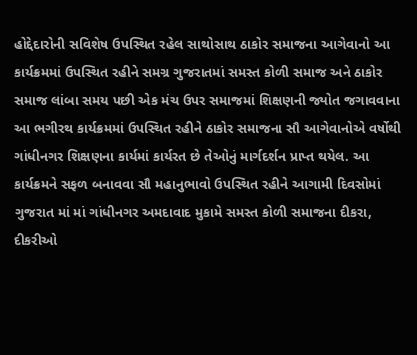હોદ્દેદારોની સવિશેષ ઉપસ્થિત રહેલ સાથોસાથ ઠાકોર સમાજના આગેવાનો આ કાર્યક્રમમાં ઉપસ્થિત રહીને સમગ્ર ગુજરાતમાં સમસ્ત કોળી સમાજ અને ઠાકોર સમાજ લાંબા સમય પછી એક મંચ ઉપર સમાજમાં શિક્ષણની જ્યોત જગાવવાના આ ભગીરથ કાર્યક્રમમાં ઉપસ્થિત રહીને ઠાકોર સમાજના સૌ આગેવાનોએ વર્ષોથી ગાંધીનગર શિક્ષણના કાર્યમાં કાર્યરત છે તેઓનું માર્ગદર્શન પ્રાપ્ત થયેલ. આ કાર્યક્રમને સફળ બનાવવા સૌ મહાનુભાવો ઉપસ્થિત રહીને આગામી દિવસોમાં ગુજરાત માં માં ગાંધીનગર અમદાવાદ મુકામે સમસ્ત કોળી સમાજના દીકરા, દીકરીઓ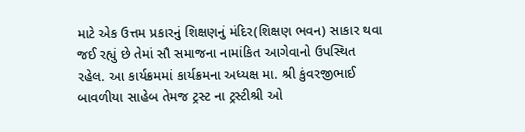માટે એક ઉત્તમ પ્રકારનું શિક્ષણનું મંદિર(શિક્ષણ ભવન) સાકાર થવા જઈ રહ્યું છે તેમાં સૌ સમાજના નામાંકિત આગેવાનો ઉપસ્થિત રહેલ. આ કાર્યક્રમમાં કાર્યક્રમના અધ્યક્ષ મા. શ્રી કુંવરજીભાઈ બાવળીયા સાહેબ તેમજ ટ્રસ્ટ ના ટ્રસ્ટીશ્રી ઓ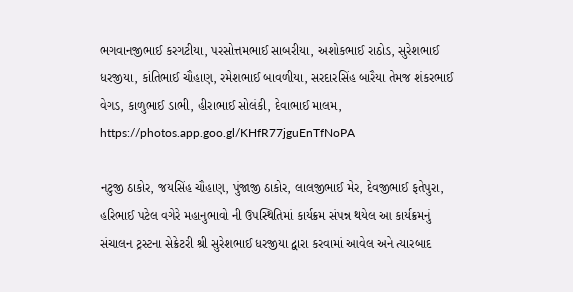ભગવાનજીભાઈ કરગટીયા, પરસોત્તમભાઈ સાબરીયા, અશોકભાઈ રાઠોડ, સુરેશભાઈ ધરજીયા, કાંતિભાઈ ચૌહાણ, રમેશભાઈ બાવળીયા, સરદારસિંહ બારૈયા તેમજ શંકરભાઈ વેગડ, કાળુભાઈ ડાભી, હીરાભાઈ સોલંકી, દેવાભાઈ માલમ,
https://photos.app.goo.gl/KHfR77jguEnTfNoPA

નટુજી ઠાકોર, જયસિંહ ચૌહાણ, પુંજાજી ઠાકોર, લાલજીભાઈ મેર, દેવજીભાઈ ફતેપુરા, હરિભાઈ પટેલ વગેરે મહાનુભાવો ની ઉપસ્થિતિમાં કાર્યક્રમ સંપન્ન થયેલ આ કાર્યક્રમનું સંચાલન ટ્રસ્ટના સેક્રેટરી શ્રી સુરેશભાઈ ધરજીયા દ્વારા કરવામાં આવેલ અને ત્યારબાદ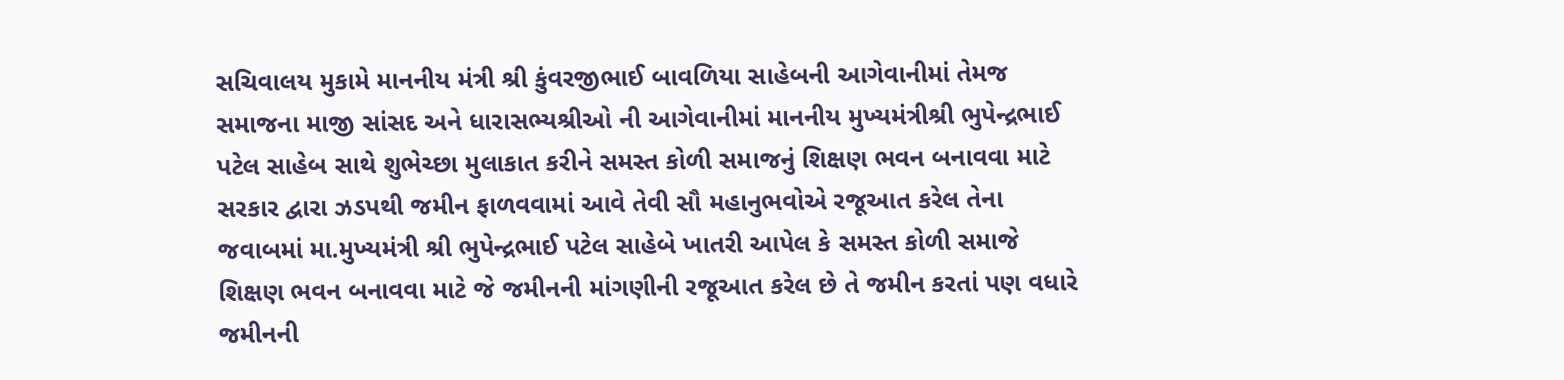સચિવાલય મુકામે માનનીય મંત્રી શ્રી કુંવરજીભાઈ બાવળિયા સાહેબની આગેવાનીમાં તેમજ સમાજના માજી સાંસદ અને ધારાસભ્યશ્રીઓ ની આગેવાનીમાં માનનીય મુખ્યમંત્રીશ્રી ભુપેન્દ્રભાઈ પટેલ સાહેબ સાથે શુભેચ્છા મુલાકાત કરીને સમસ્ત કોળી સમાજનું શિક્ષણ ભવન બનાવવા માટે સરકાર દ્વારા ઝડપથી જમીન ફાળવવામાં આવે તેવી સૌ મહાનુભવોએ રજૂઆત કરેલ તેના જવાબમાં મા.મુખ્યમંત્રી શ્રી ભુપેન્દ્રભાઈ પટેલ સાહેબે ખાતરી આપેલ કે સમસ્ત કોળી સમાજે શિક્ષણ ભવન બનાવવા માટે જે જમીનની માંગણીની રજૂઆત કરેલ છે તે જમીન કરતાં પણ વધારે જમીનની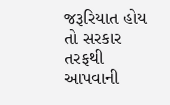જરૂરિયાત હોય તો સરકાર તરફથી આપવાની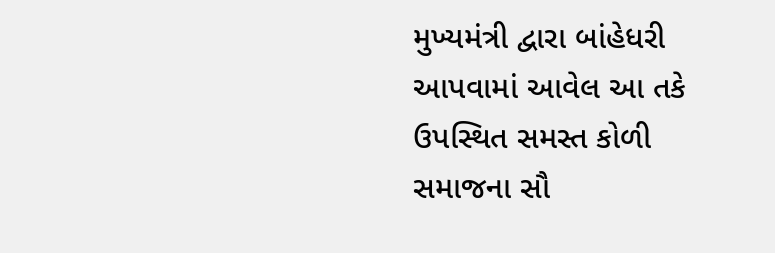મુખ્યમંત્રી દ્વારા બાંહેધરી આપવામાં આવેલ આ તકે ઉપસ્થિત સમસ્ત કોળી સમાજના સૌ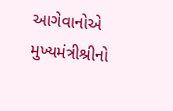આગેવાનોએ મુખ્યમંત્રીશ્રીનો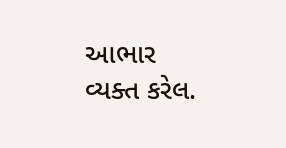આભાર વ્યક્ત કરેલ.